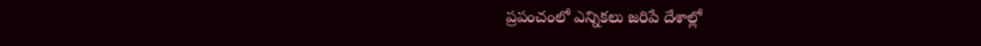ప్రపంచంలో ఎన్నికలు జరిపే దేశాల్లో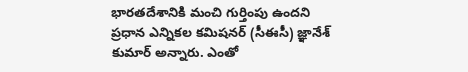భారతదేశానికి మంచి గుర్తింపు ఉందని ప్రధాన ఎన్నికల కమిషనర్ (సీఈసీ) జ్ఞానేశ్ కుమార్ అన్నారు. ఎంతో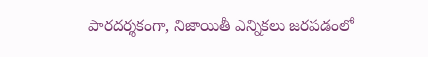పారదర్శకంగా, నిజాయితీ ఎన్నికలు జరపడంలో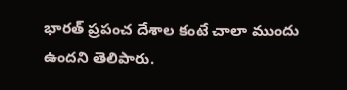భారత్ ప్రపంచ దేశాల కంటే చాలా ముందు ఉందని తెలిపారు.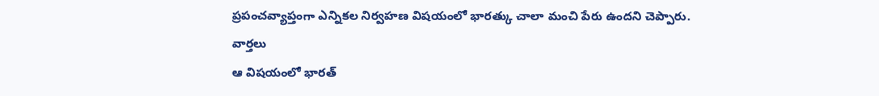ప్రపంచవ్యాప్తంగా ఎన్నికల నిర్వహణ విషయంలో భారత్కు చాలా మంచి పేరు ఉందని చెప్పారు.
వార్తలు
ఆ విషయంలో భారత్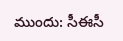ముందు: సీఈసీ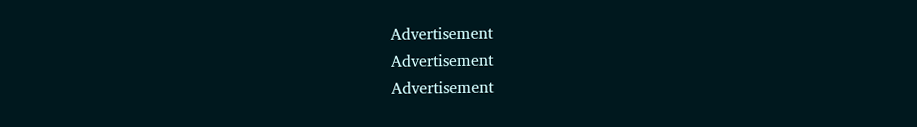Advertisement
Advertisement
Advertisement